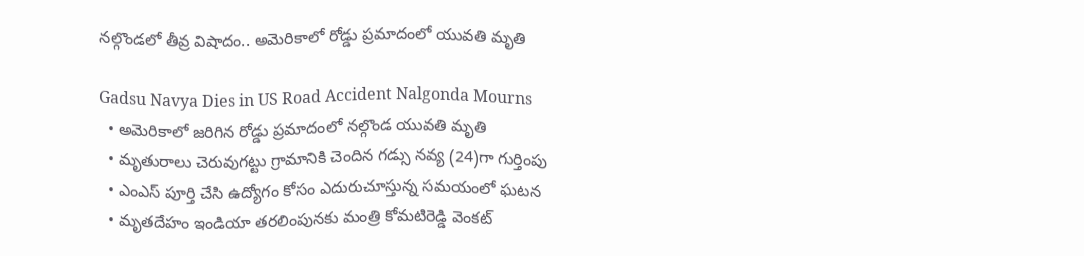నల్గొండలో తీవ్ర విషాదం.. అమెరికాలో రోడ్డు ప్రమాదంలో యువతి మృతి

Gadsu Navya Dies in US Road Accident Nalgonda Mourns
  • అమెరికాలో జరిగిన రోడ్డు ప్రమాదంలో నల్గొండ యువతి మృతి
  • మృతురాలు చెరువుగట్టు గ్రామానికి చెందిన గడ్సు నవ్య (24)గా గుర్తింపు
  • ఎంఎస్ పూర్తి చేసి ఉద్యోగం కోసం ఎదురుచూస్తున్న సమయంలో ఘటన
  • మృతదేహం ఇండియా తరలింపునకు మంత్రి కోమటిరెడ్డి వెంకట్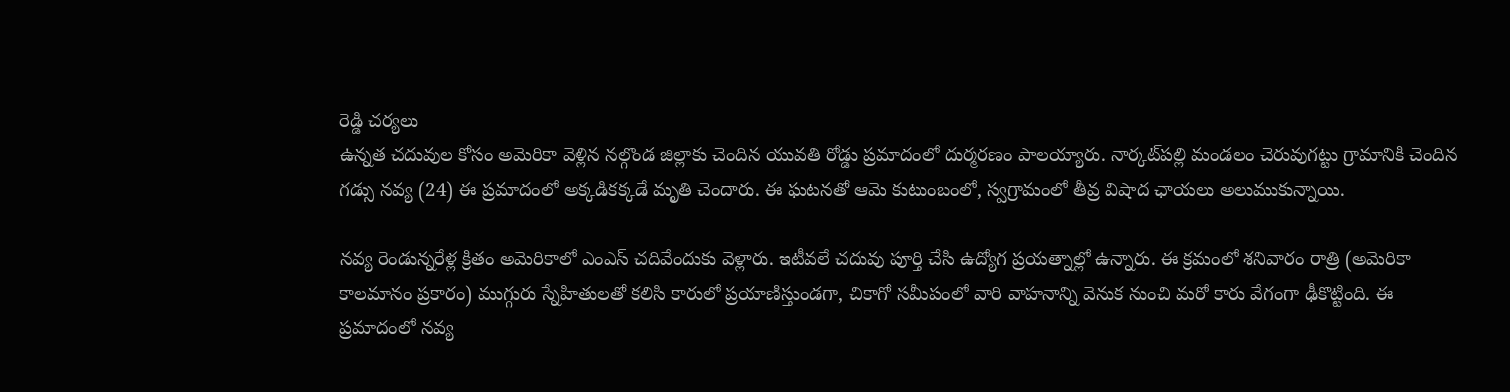రెడ్డి చర్యలు
ఉన్నత చదువుల కోసం అమెరికా వెళ్లిన నల్గొండ జిల్లాకు చెందిన యువతి రోడ్డు ప్రమాదంలో దుర్మరణం పాలయ్యారు. నార్కట్‌పల్లి మండలం చెరువుగట్టు గ్రామానికి చెందిన గడ్సు నవ్య (24) ఈ ప్రమాదంలో అక్కడికక్కడే మృతి చెందారు. ఈ ఘటనతో ఆమె కుటుంబంలో, స్వగ్రామంలో తీవ్ర విషాద ఛాయలు అలుముకున్నాయి.

నవ్య రెండున్నరేళ్ల క్రితం అమెరికాలో ఎంఎస్ చదివేందుకు వెళ్లారు. ఇటీవలే చదువు పూర్తి చేసి ఉద్యోగ ప్రయత్నాల్లో ఉన్నారు. ఈ క్రమంలో శనివారం రాత్రి (అమెరికా కాలమానం ప్రకారం) ముగ్గురు స్నేహితులతో కలిసి కారులో ప్రయాణిస్తుండగా, చికాగో సమీపంలో వారి వాహనాన్ని వెనుక నుంచి మరో కారు వేగంగా ఢీకొట్టింది. ఈ ప్రమాదంలో నవ్య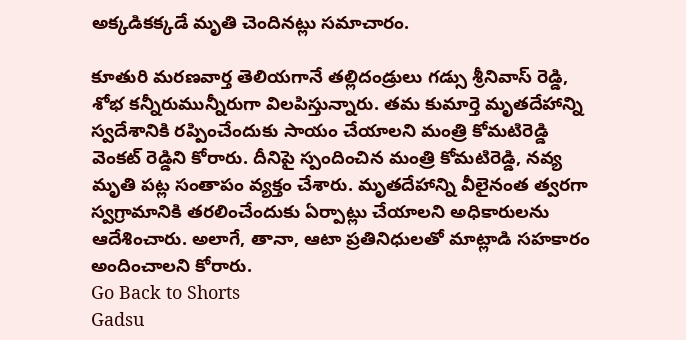అక్కడికక్కడే మృతి చెందినట్లు సమాచారం.

కూతురి మరణవార్త తెలియగానే తల్లిదండ్రులు గడ్సు శ్రీనివాస్ రెడ్డి, శోభ కన్నీరుమున్నీరుగా విలపిస్తున్నారు. తమ కుమార్తె మృతదేహాన్ని స్వదేశానికి రప్పించేందుకు సాయం చేయాలని మంత్రి కోమటిరెడ్డి వెంకట్ రెడ్డిని కోరారు. దీనిపై స్పందించిన మంత్రి కోమటిరెడ్డి, నవ్య మృతి పట్ల సంతాపం వ్యక్తం చేశారు. మృతదేహాన్ని వీలైనంత త్వరగా స్వగ్రామానికి తరలించేందుకు ఏర్పాట్లు చేయాలని అధికారులను ఆదేశించారు. అలాగే, తానా, ఆటా ప్రతినిధులతో మాట్లాడి సహకారం అందించాలని కోరారు.
Go Back to Shorts
Gadsu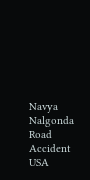Navya
Nalgonda
Road Accident
USA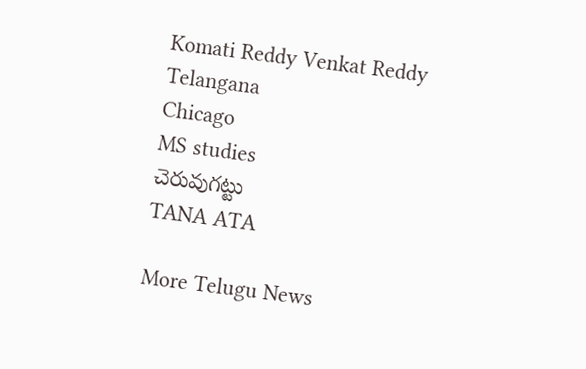Komati Reddy Venkat Reddy
Telangana
Chicago
MS studies
చెరువుగట్టు
TANA ATA

More Telugu News